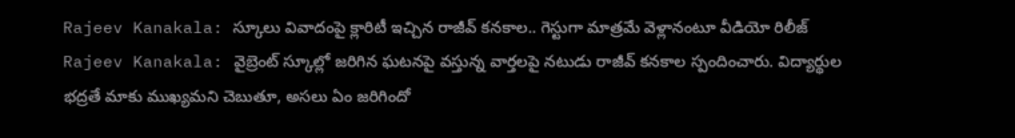Rajeev Kanakala: స్కూలు వివాదంపై క్లారిటీ ఇచ్చిన రాజీవ్ కనకాల.. గెస్టుగా మాత్రమే వెళ్లానంటూ వీడియో రిలీజ్
Rajeev Kanakala: వైబ్రెంట్ స్కూల్లో జరిగిన ఘటనపై వస్తున్న వార్తలపై నటుడు రాజీవ్ కనకాల స్పందించారు. విద్యార్థుల భద్రతే మాకు ముఖ్యమని చెబుతూ, అసలు ఏం జరిగిందో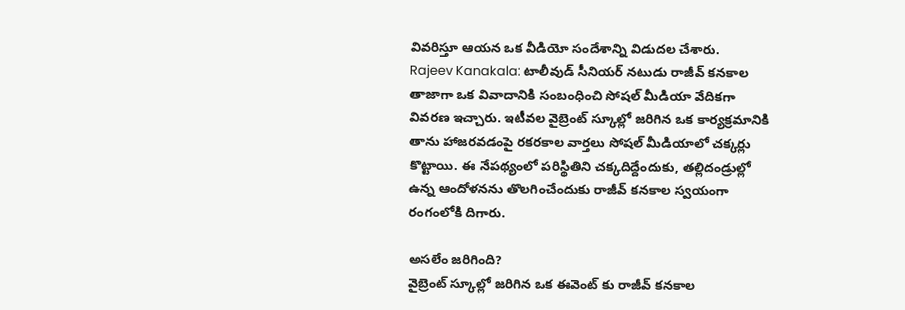వివరిస్తూ ఆయన ఒక వీడియో సందేశాన్ని విడుదల చేశారు.
Rajeev Kanakala: టాలీవుడ్ సీనియర్ నటుడు రాజీవ్ కనకాల తాజాగా ఒక వివాదానికి సంబంధించి సోషల్ మీడియా వేదికగా వివరణ ఇచ్చారు. ఇటీవల వైబ్రెంట్ స్కూల్లో జరిగిన ఒక కార్యక్రమానికి తాను హాజరవడంపై రకరకాల వార్తలు సోషల్ మీడియాలో చక్కర్లు కొట్టాయి. ఈ నేపథ్యంలో పరిస్థితిని చక్కదిద్దేందుకు, తల్లిదండ్రుల్లో ఉన్న ఆందోళనను తొలగించేందుకు రాజీవ్ కనకాల స్వయంగా రంగంలోకి దిగారు.

అసలేం జరిగింది?
వైబ్రెంట్ స్కూల్లో జరిగిన ఒక ఈవెంట్ కు రాజీవ్ కనకాల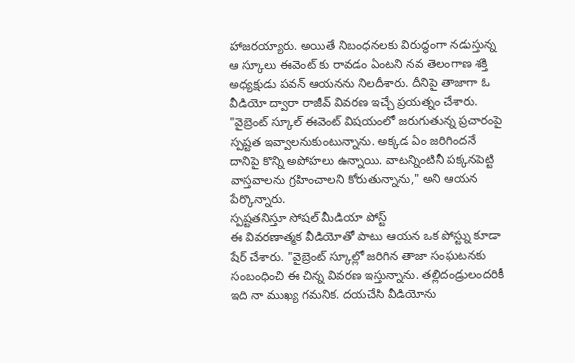హాజరయ్యారు. అయితే నిబంధనలకు విరుద్ధంగా నడుస్తున్న ఆ స్కూలు ఈవెంట్ కు రావడం ఏంటని నవ తెలంగాణ శక్తి అధ్యక్షుడు పవన్ ఆయనను నిలదీశారు. దీనిపై తాజాగా ఓ వీడియో ద్వారా రాజీవ్ వివరణ ఇచ్చే ప్రయత్నం చేశారు.
"వైబ్రెంట్ స్కూల్ ఈవెంట్ విషయంలో జరుగుతున్న ప్రచారంపై స్పష్టత ఇవ్వాలనుకుంటున్నాను. అక్కడ ఏం జరిగిందనే దానిపై కొన్ని అపోహలు ఉన్నాయి. వాటన్నింటినీ పక్కనపెట్టి వాస్తవాలను గ్రహించాలని కోరుతున్నాను," అని ఆయన పేర్కొన్నారు.
స్పష్టతనిస్తూ సోషల్ మీడియా పోస్ట్
ఈ వివరణాత్మక వీడియోతో పాటు ఆయన ఒక పోస్ట్ను కూడా షేర్ చేశారు. "వైబ్రెంట్ స్కూల్లో జరిగిన తాజా సంఘటనకు సంబంధించి ఈ చిన్న వివరణ ఇస్తున్నాను. తల్లిదండ్రులందరికీ ఇది నా ముఖ్య గమనిక. దయచేసి వీడియోను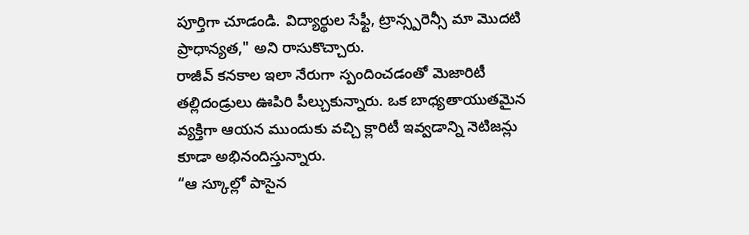పూర్తిగా చూడండి. విద్యార్థుల సేఫ్టీ, ట్రాన్స్పరెన్సీ మా మొదటి ప్రాధాన్యత," అని రాసుకొచ్చారు.
రాజీవ్ కనకాల ఇలా నేరుగా స్పందించడంతో మెజారిటీ తల్లిదండ్రులు ఊపిరి పీల్చుకున్నారు. ఒక బాధ్యతాయుతమైన వ్యక్తిగా ఆయన ముందుకు వచ్చి క్లారిటీ ఇవ్వడాన్ని నెటిజన్లు కూడా అభినందిస్తున్నారు.
“ఆ స్కూల్లో పాసైన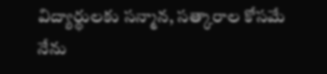విద్యార్థులకు సన్మాన, సత్కారాల కోసమే నేను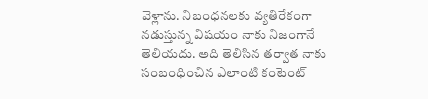వెళ్లాను. నిబంధనలకు వ్యతిరేకంగా నడుస్తున్న విషయం నాకు నిజంగానే తెలియదు. అది తెలిసిన తర్వాత నాకు సంబంధించిన ఎలాంటి కంటెంట్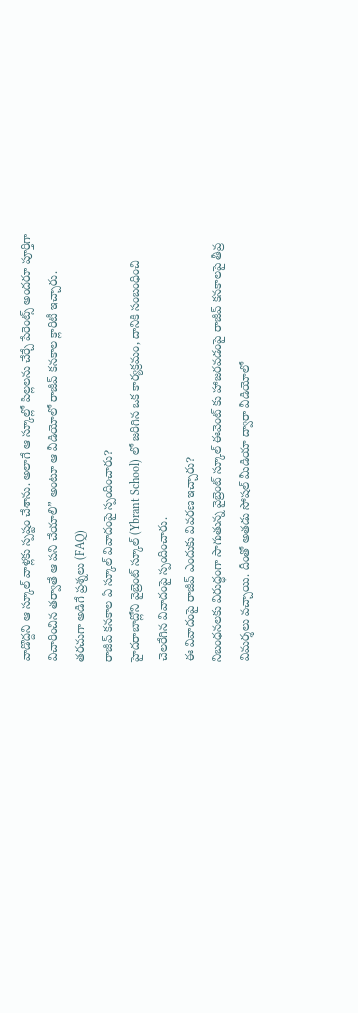వాడొద్దని ఆ స్కూల్ వాళ్లకు స్పష్టం చేశాను. అలాగే ఆ స్కూల్లో పిల్లలను చేర్చే పేరెంట్స్ అందరూ పూర్తిగా విచారించిన తర్వాతే ఆ పని చేయాలి” అంటూ ఆ వీడియోలో రాజీవ్ కనకాల క్లారిటీ ఇచ్చారు.
తరచుగా అడిగే ప్రశ్నలు (FAQ)
రాజీవ్ కనకాల ఏ స్కూల్ వివాదంపై స్పందించారు?
హైదరాబాద్లోని వైబ్రెంట్ స్కూల్ (Ybrant School) లో జరిగిన ఒక కార్యక్రమం, దానికి సంబంధించి చెలరేగిన వివాదంపై స్పందించారు.
ఈ వివాదంపై రాజీవ్ ఎందుకు వివరణ ఇచ్చారు?
నిబంధనలకు విరుద్ధంగా సాగుతున్న వైబ్రెంట్ స్కూల్ ఈవెంట్ కు హాజరవడంపై రాజీవ్ కనకాలపై తీవ్ర విమర్శలు వచ్చాయి. దీంతో అతడు సోషల్ మీడియా ద్వారా వీడియోలో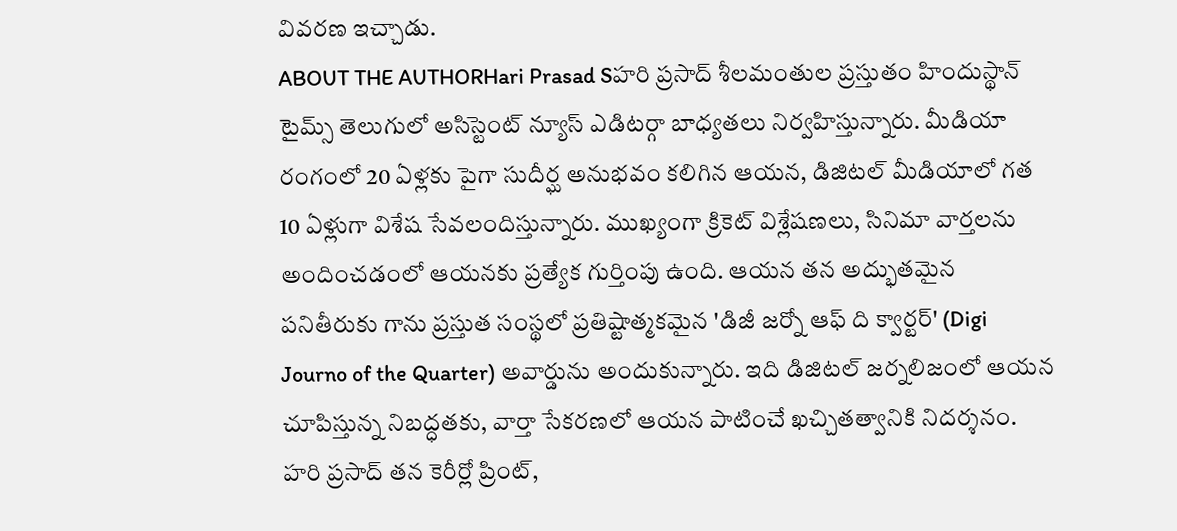వివరణ ఇచ్చాడు.
ABOUT THE AUTHORHari Prasad Sహరి ప్రసాద్ శీలమంతుల ప్రస్తుతం హిందుస్థాన్ టైమ్స్ తెలుగులో అసిస్టెంట్ న్యూస్ ఎడిటర్గా బాధ్యతలు నిర్వహిస్తున్నారు. మీడియా రంగంలో 20 ఏళ్లకు పైగా సుదీర్ఘ అనుభవం కలిగిన ఆయన, డిజిటల్ మీడియాలో గత 10 ఏళ్లుగా విశేష సేవలందిస్తున్నారు. ముఖ్యంగా క్రికెట్ విశ్లేషణలు, సినిమా వార్తలను అందించడంలో ఆయనకు ప్రత్యేక గుర్తింపు ఉంది. ఆయన తన అద్భుతమైన పనితీరుకు గాను ప్రస్తుత సంస్థలో ప్రతిష్టాత్మకమైన 'డిజీ జర్నో ఆఫ్ ది క్వార్టర్' (Digi Journo of the Quarter) అవార్డును అందుకున్నారు. ఇది డిజిటల్ జర్నలిజంలో ఆయన చూపిస్తున్న నిబద్ధతకు, వార్తా సేకరణలో ఆయన పాటించే ఖచ్చితత్వానికి నిదర్శనం. హరి ప్రసాద్ తన కెరీర్లో ప్రింట్,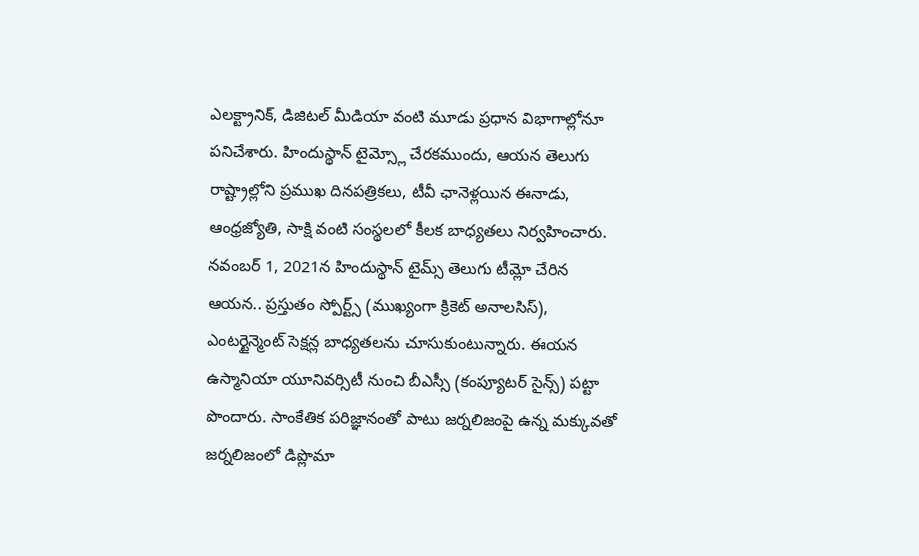ఎలక్ట్రానిక్, డిజిటల్ మీడియా వంటి మూడు ప్రధాన విభాగాల్లోనూ పనిచేశారు. హిందుస్థాన్ టైమ్స్లో చేరకముందు, ఆయన తెలుగు రాష్ట్రాల్లోని ప్రముఖ దినపత్రికలు, టీవీ ఛానెళ్లయిన ఈనాడు, ఆంధ్రజ్యోతి, సాక్షి వంటి సంస్థలలో కీలక బాధ్యతలు నిర్వహించారు. నవంబర్ 1, 2021న హిందుస్థాన్ టైమ్స్ తెలుగు టీమ్లో చేరిన ఆయన.. ప్రస్తుతం స్పోర్ట్స్ (ముఖ్యంగా క్రికెట్ అనాలసిస్), ఎంటర్టైన్మెంట్ సెక్షన్ల బాధ్యతలను చూసుకుంటున్నారు. ఈయన ఉస్మానియా యూనివర్సిటీ నుంచి బీఎస్సీ (కంప్యూటర్ సైన్స్) పట్టా పొందారు. సాంకేతిక పరిజ్ఞానంతో పాటు జర్నలిజంపై ఉన్న మక్కువతో జర్నలిజంలో డిప్లొమా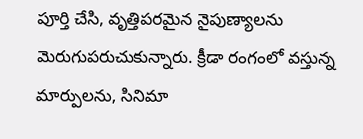పూర్తి చేసి, వృత్తిపరమైన నైపుణ్యాలను మెరుగుపరుచుకున్నారు. క్రీడా రంగంలో వస్తున్న మార్పులను, సినిమా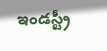ఇండస్ట్రీ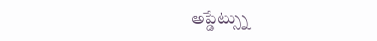అప్డేట్స్ను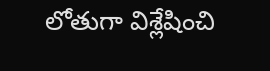లోతుగా విశ్లేషించి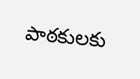పాఠకులకు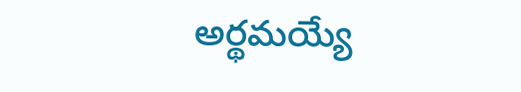అర్థమయ్యే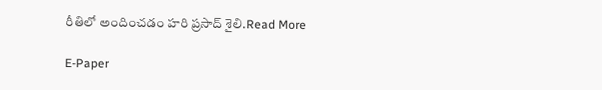రీతిలో అందించడం హరి ప్రసాద్ శైలి.Read More

E-Paper